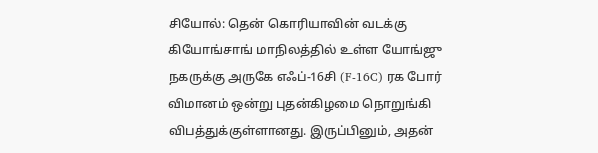சியோல்: தென் கொரியாவின் வடக்கு கியோங்சாங் மாநிலத்தில் உள்ள யோங்ஜு நகருக்கு அருகே எஃப்-16சி (F-16C) ரக போர் விமானம் ஒன்று புதன்கிழமை நொறுங்கி விபத்துக்குள்ளானது. இருப்பினும், அதன்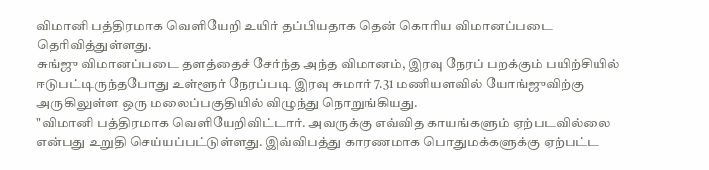விமானி பத்திரமாக வெளியேறி உயிர் தப்பியதாக தென் கொரிய விமானப்படை தெரிவித்துள்ளது.
சுங்ஜு விமானப்படை தளத்தைச் சேர்ந்த அந்த விமானம், இரவு நேரப் பறக்கும் பயிற்சியில் ஈடுபட்டிருந்தபோது உள்ளூர் நேரப்படி இரவு சுமார் 7.31 மணியளவில் யோங்ஜுவிற்கு அருகிலுள்ள ஒரு மலைப்பகுதியில் விழுந்து நொறுங்கியது.
"விமானி பத்திரமாக வெளியேறிவிட்டார். அவருக்கு எவ்வித காயங்களும் ஏற்படவில்லை என்பது உறுதி செய்யப்பட்டுள்ளது. இவ்விபத்து காரணமாக பொதுமக்களுக்கு ஏற்பட்ட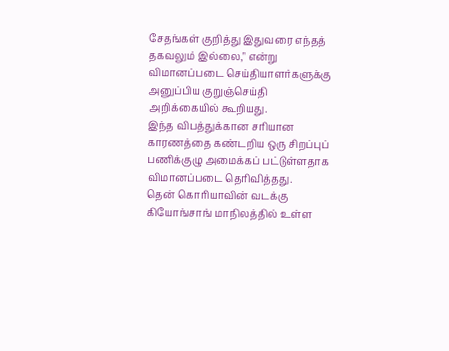சேதங்கள் குறித்து இதுவரை எந்தத் தகவலும் இல்லை," என்று விமானப்படை செய்தியாளர்களுக்கு அனுப்பிய குறுஞ்செய்தி அறிக்கையில் கூறியது.
இந்த விபத்துக்கான சரியான காரணத்தை கண்டறிய ஒரு சிறப்புப் பணிக்குழு அமைக்கப் பட்டுள்ளதாக விமானப்படை தெரிவித்தது.
தென் கொரியாவின் வடக்கு கியோங்சாங் மாநிலத்தில் உள்ள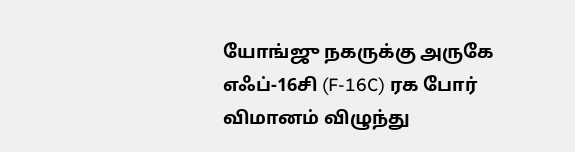யோங்ஜு நகருக்கு அருகே எஃப்-16சி (F-16C) ரக போர் விமானம் விழுந்து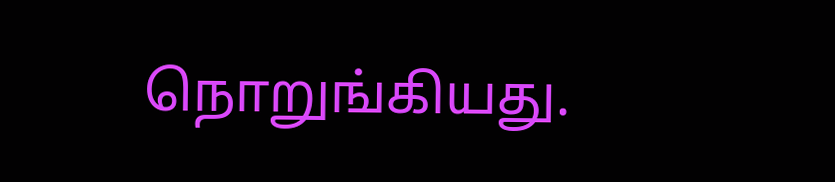நொறுங்கியது.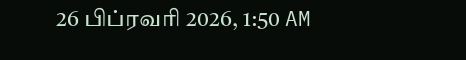26 பிப்ரவரி 2026, 1:50 AM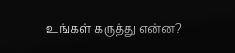உங்கள் கருத்து என்ன?